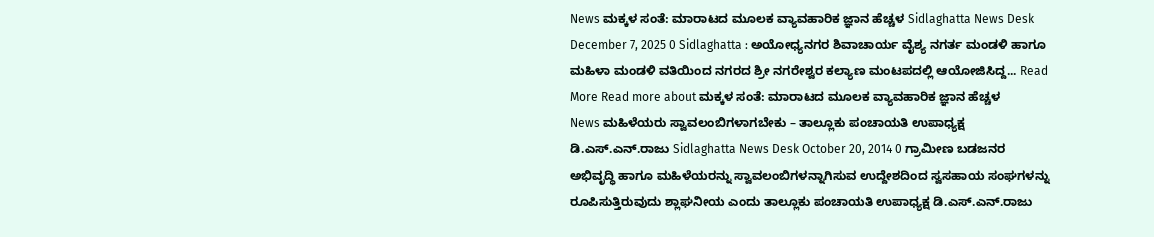News ಮಕ್ಕಳ ಸಂತೆ: ಮಾರಾಟದ ಮೂಲಕ ವ್ಯಾವಹಾರಿಕ ಜ್ಞಾನ ಹೆಚ್ಚಳ Sidlaghatta News Desk December 7, 2025 0 Sidlaghatta : ಅಯೋಧ್ಯನಗರ ಶಿವಾಚಾರ್ಯ ವೈಶ್ಯ ನಗರ್ತ ಮಂಡಳಿ ಹಾಗೂ ಮಹಿಳಾ ಮಂಡಳಿ ವತಿಯಿಂದ ನಗರದ ಶ್ರೀ ನಗರೇಶ್ವರ ಕಲ್ಯಾಣ ಮಂಟಪದಲ್ಲಿ ಆಯೋಜಿಸಿದ್ದ... Read More Read more about ಮಕ್ಕಳ ಸಂತೆ: ಮಾರಾಟದ ಮೂಲಕ ವ್ಯಾವಹಾರಿಕ ಜ್ಞಾನ ಹೆಚ್ಚಳ
News ಮಹಿಳೆಯರು ಸ್ವಾವಲಂಬಿಗಳಾಗಬೇಕು – ತಾಲ್ಲೂಕು ಪಂಚಾಯತಿ ಉಪಾಧ್ಯಕ್ಷ ಡಿ.ಎಸ್.ಎನ್.ರಾಜು Sidlaghatta News Desk October 20, 2014 0 ಗ್ರಾಮೀಣ ಬಡಜನರ ಅಭಿವೃದ್ಧಿ ಹಾಗೂ ಮಹಿಳೆಯರನ್ನು ಸ್ವಾವಲಂಬಿಗಳನ್ನಾಗಿಸುವ ಉದ್ದೇಶದಿಂದ ಸ್ವಸಹಾಯ ಸಂಘಗಳನ್ನು ರೂಪಿಸುತ್ತಿರುವುದು ಶ್ಲಾಘನೀಯ ಎಂದು ತಾಲ್ಲೂಕು ಪಂಚಾಯತಿ ಉಪಾಧ್ಯಕ್ಷ ಡಿ.ಎಸ್.ಎನ್.ರಾಜು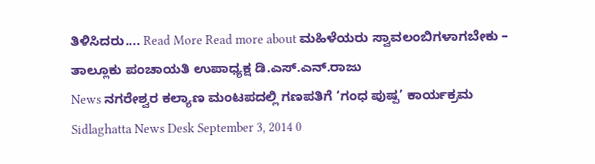ತಿಳಿಸಿದರು.... Read More Read more about ಮಹಿಳೆಯರು ಸ್ವಾವಲಂಬಿಗಳಾಗಬೇಕು – ತಾಲ್ಲೂಕು ಪಂಚಾಯತಿ ಉಪಾಧ್ಯಕ್ಷ ಡಿ.ಎಸ್.ಎನ್.ರಾಜು
News ನಗರೇಶ್ವರ ಕಲ್ಯಾಣ ಮಂಟಪದಲ್ಲಿ ಗಣಪತಿಗೆ ‘ಗಂಧ ಪುಷ್ಪ’ ಕಾರ್ಯಕ್ರಮ Sidlaghatta News Desk September 3, 2014 0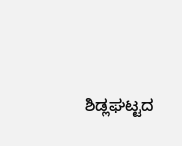ಶಿಡ್ಲಘಟ್ಟದ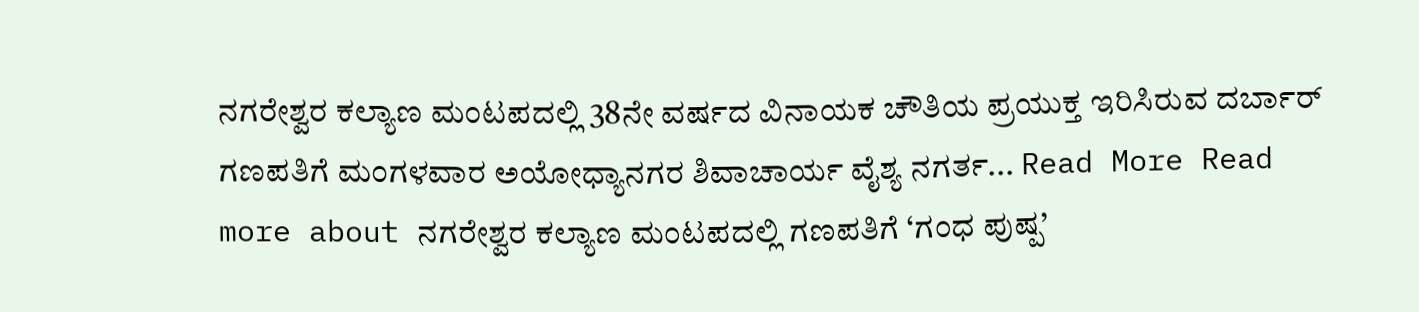ನಗರೇಶ್ವರ ಕಲ್ಯಾಣ ಮಂಟಪದಲ್ಲಿ 38ನೇ ವರ್ಷದ ವಿನಾಯಕ ಚೌತಿಯ ಪ್ರಯುಕ್ತ ಇರಿಸಿರುವ ದರ್ಬಾರ್ ಗಣಪತಿಗೆ ಮಂಗಳವಾರ ಅಯೋಧ್ಯಾನಗರ ಶಿವಾಚಾರ್ಯ ವೈಶ್ಯ ನಗರ್ತ... Read More Read more about ನಗರೇಶ್ವರ ಕಲ್ಯಾಣ ಮಂಟಪದಲ್ಲಿ ಗಣಪತಿಗೆ ‘ಗಂಧ ಪುಷ್ಪ’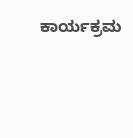ಕಾರ್ಯಕ್ರಮ